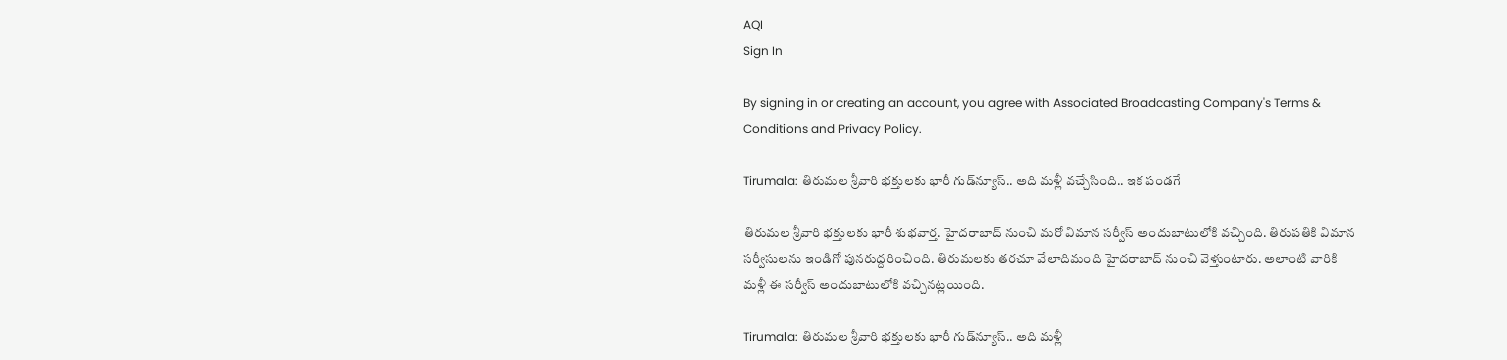AQI
Sign In

By signing in or creating an account, you agree with Associated Broadcasting Company's Terms & Conditions and Privacy Policy.

Tirumala: తిరుమల శ్రీవారి భక్తులకు భారీ గుడ్‌న్యూస్.. అది మళ్లీ వచ్చేసింది.. ఇక పండగే

తిరుమల శ్రీవారి భక్తులకు భారీ శుభవార్త. హైదరాబాద్ నుంచి మరో విమాన సర్వీస్ అందుబాటులోకి వచ్చింది. తిరుపతికి విమాన సర్వీసులను ఇండిగో పునరుద్దరించింది. తిరుమలకు తరచూ వేలాదిమంది హైదరాబాద్ నుంచి వెళ్తుంటారు. అలాంటి వారికి మళ్లీ ఈ సర్వీస్ అందుబాటులోకి వచ్చినట్లయింది.

Tirumala: తిరుమల శ్రీవారి భక్తులకు భారీ గుడ్‌న్యూస్.. అది మళ్లీ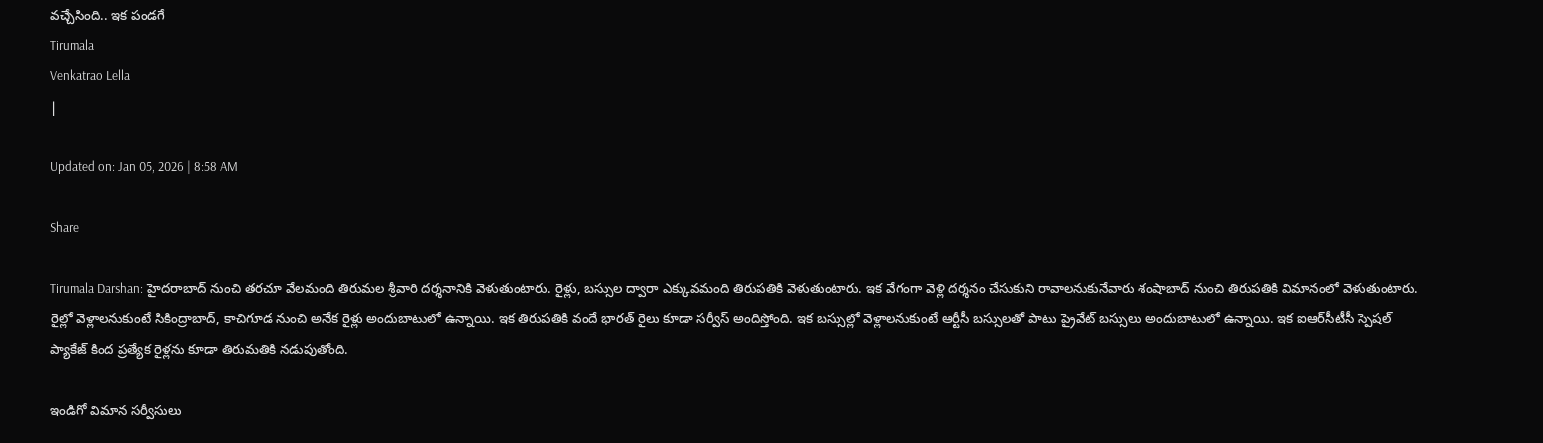వచ్చేసింది.. ఇక పండగే
Tirumala
Venkatrao Lella
|

Updated on: Jan 05, 2026 | 8:58 AM

Share

Tirumala Darshan: హైదరాబాద్ నుంచి తరచూ వేలమంది తిరుమల శ్రీవారి దర్శనానికి వెళుతుంటారు. రైళ్లు, బస్సుల ద్వారా ఎక్కువమంది తిరుపతికి వెళుతుంటారు. ఇక వేగంగా వెళ్లి దర్శనం చేసుకుని రావాలనుకునేవారు శంషాబాద్ నుంచి తిరుపతికి విమానంలో వెళుతుంటారు. రైల్లో వెళ్లాలనుకుంటే సికింద్రాబాద్, కాచిగూడ నుంచి అనేక రైళ్లు అందుబాటులో ఉన్నాయి. ఇక తిరుపతికి వందే భారత్ రైలు కూడా సర్వీస్ అందిస్తోంది. ఇక బస్సుల్లో వెళ్లాలనుకుంటే ఆర్టీసీ బస్సులతో పాటు ప్రైవేట్ బస్సులు అందుబాటులో ఉన్నాయి. ఇక ఐఆర్‌సీటీసీ స్పెషల్ ప్యాకేజ్ కింద ప్రత్యేక రైళ్లను కూడా తిరుమతికి నడుపుతోంది.

ఇండిగో విమాన సర్వీసులు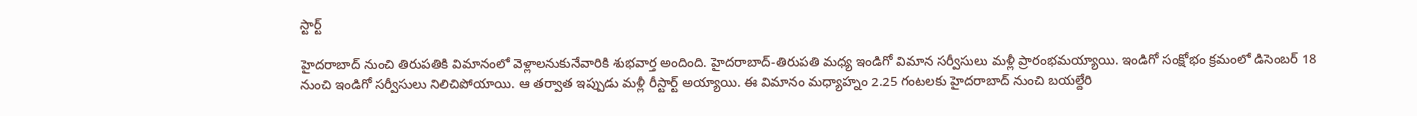స్టార్ట్

హైదరాబాద్ నుంచి తిరుపతికి విమానంలో వెళ్లాలనుకునేవారికి శుభవార్త అందింది. హైదరాబాద్-తిరుపతి మధ్య ఇండిగో విమాన సర్వీసులు మళ్లీ ప్రారంభమయ్యాయి. ఇండిగో సంక్షోభం క్రమంలో డిసెంబర్ 18 నుంచి ఇండిగో సర్వీసులు నిలిచిపోయాయి. ఆ తర్వాత ఇప్పుడు మళ్లీ రీస్టార్ట్ అయ్యాయి. ఈ విమానం మధ్యాహ్నం 2.25 గంటలకు హైదరాబాద్ నుంచి బయల్దేరి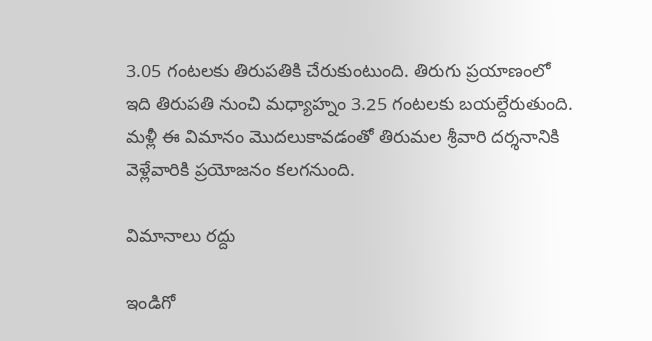3.05 గంటలకు తిరుపతికి చేరుకుంటుంది. తిరుగు ప్రయాణంలో ఇది తిరుపతి నుంచి మధ్యాహ్నం 3.25 గంటలకు బయల్దేరుతుంది. మళ్లీ ఈ విమానం మొదలుకావడంతో తిరుమల శ్రీవారి దర్శనానికి వెళ్లేవారికి ప్రయోజనం కలగనుంది.

విమానాలు రద్దు

ఇండిగో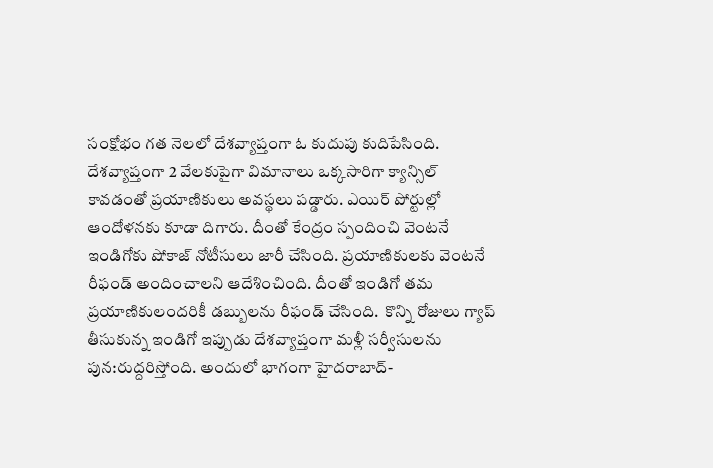సంక్షోభం గత నెలలో దేశవ్యాప్తంగా ఓ కుదుపు కుదిపేసింది. దేశవ్యాప్తంగా 2 వేలకుపైగా విమానాలు ఒక్కసారిగా క్యాన్సిల్ కావడంతో ప్రయాణికులు అవస్థలు పడ్డారు. ఎయిర్ పోర్టుల్లో ఆందోళనకు కూడా దిగారు. దీంతో కేంద్రం స్పందించి వెంటనే ఇండిగోకు షోకాజ్ నోటీసులు జారీ చేసింది. ప్రయాణికులకు వెంటనే రీఫండ్ అందించాలని ఆదేశించింది. దీంతో ఇండిగో తమ ప్రయాణికులందరికీ డబ్బులను రీఫండ్ చేసింది.  కొన్ని రోజులు గ్యాప్ తీసుకున్న ఇండిగో ఇప్పుడు దేశవ్యాప్తంగా మళ్లీ సర్వీసులను పున:రుద్దరిస్తోంది. అందులో భాగంగా హైదరాబాద్-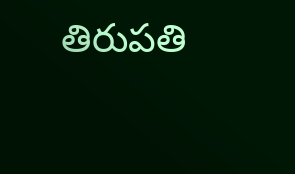తిరుపతి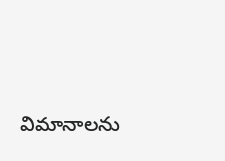విమానాలను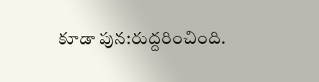కూడా పున:రుద్దరించింది.